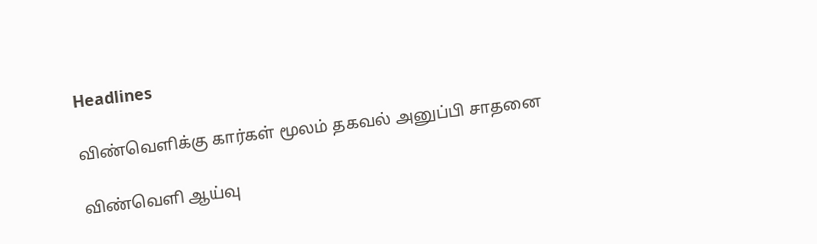Headlines

விண்வெளிக்கு கார்கள் மூலம் தகவல் அனுப்பி சாதனை

விண்வெளி ஆய்வு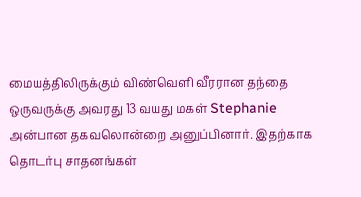மையத்திலிருக்கும் விண்வெளி வீரரான தந்தை ஒருவருக்கு அவரது 13 வயது மகள் Stephanie அன்பான தகவலொன்றை அனுப்பினார். இதற்காக  தொடர்பு சாதனங்கள்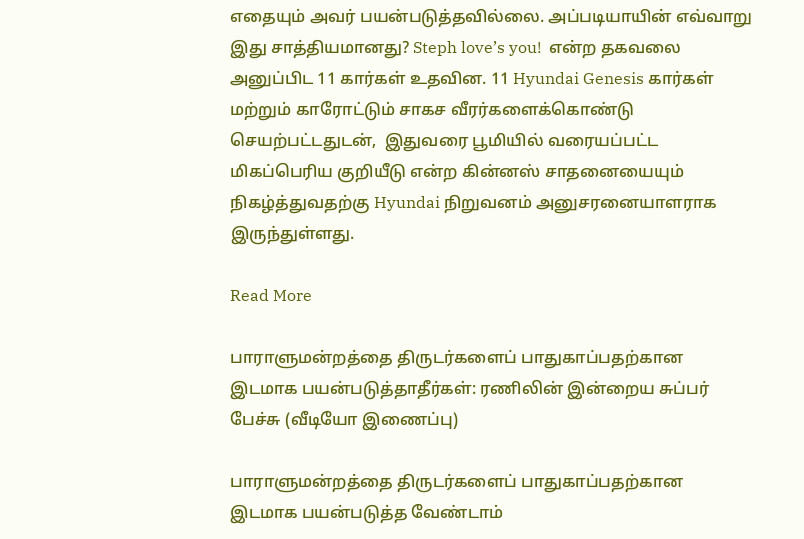எதையும் அவர் பயன்படுத்தவில்லை. அப்படியாயின் எவ்வாறு இது சாத்தியமானது? Steph love’s you!  என்ற தகவலை அனுப்பிட 11 கார்கள் உதவின. 11 Hyundai Genesis கார்கள் மற்றும் காரோட்டும் சாகச வீரர்களைக்கொண்டு செயற்பட்டதுடன்,  இதுவரை பூமியில் வரையப்பட்ட மிகப்பெரிய குறியீடு என்ற கின்னஸ் சாதனையையும் நிகழ்த்துவதற்கு Hyundai நிறுவனம் அனுசரனையாளராக இருந்துள்ளது.

Read More

பாராளுமன்றத்தை திருடர்களைப் பாதுகாப்பதற்கான இடமாக பயன்படுத்தாதீர்கள்: ரணிலின் இன்றைய சுப்பர் பேச்சு (வீடியோ இணைப்பு)

பாராளுமன்றத்தை திருடர்களைப் பாதுகாப்பதற்கான இடமாக பயன்படுத்த வேண்டாம்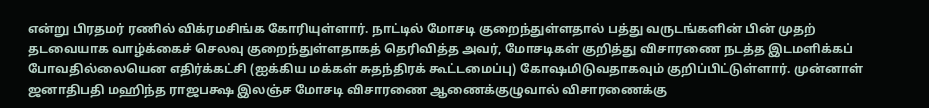என்று பிரதமர் ரணில் விக்ரமசிங்க கோரியுள்ளார். நாட்டில் மோசடி குறைந்துள்ளதால் பத்து வருடங்களின் பின் முதற் தடவையாக வாழ்க்கைச் செலவு குறைந்துள்ளதாகத் தெரிவித்த அவர், மோசடிகள் குறித்து விசாரணை நடத்த இடமளிக்கப் போவதில்லையென எதிர்க்கட்சி (ஐக்கிய மக்கள் சுதந்திரக் கூட்டமைப்பு) கோஷமிடுவதாகவும் குறிப்பிட்டுள்ளார். முன்னாள் ஜனாதிபதி மஹிந்த ராஜபக்ஷ இலஞ்ச மோசடி விசாரணை ஆணைக்குழுவால் விசாரணைக்கு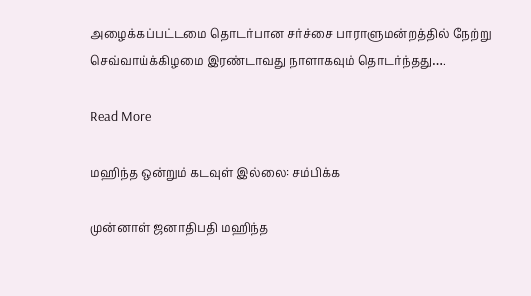அழைக்கப்பட்டமை தொடர்பான சர்ச்சை பாராளுமன்றத்தில் நேற்று செவ்வாய்க்கிழமை இரண்டாவது நாளாகவும் தொடர்ந்தது….

Read More

மஹிந்த ஒன்றும் கடவுள் இல்லை: சம்பிக்க

முன்னாள் ஜனாதிபதி மஹிந்த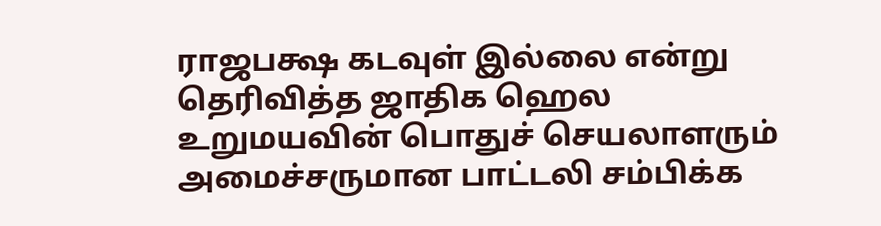ராஜபக்ஷ கடவுள் இல்லை என்று தெரிவித்த ஜாதிக ஹெல உறுமயவின் பொதுச் செயலாளரும் அமைச்சருமான பாட்டலி சம்பிக்க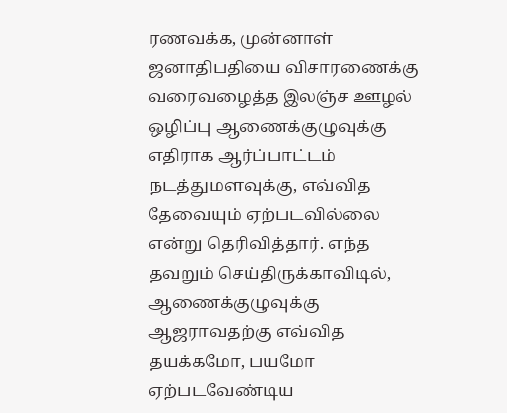ரணவக்க, முன்னாள் ஜனாதிபதியை விசாரணைக்கு வரைவழைத்த இலஞ்ச ஊழல் ஒழிப்பு ஆணைக்குழுவுக்கு எதிராக ஆர்ப்பாட்டம் நடத்துமளவுக்கு, எவ்வித தேவையும் ஏற்படவில்லை என்று தெரிவித்தார். எந்த தவறும் செய்திருக்காவிடில், ஆணைக்குழுவுக்கு ஆஜராவதற்கு எவ்வித தயக்கமோ, பயமோ ஏற்படவேண்டிய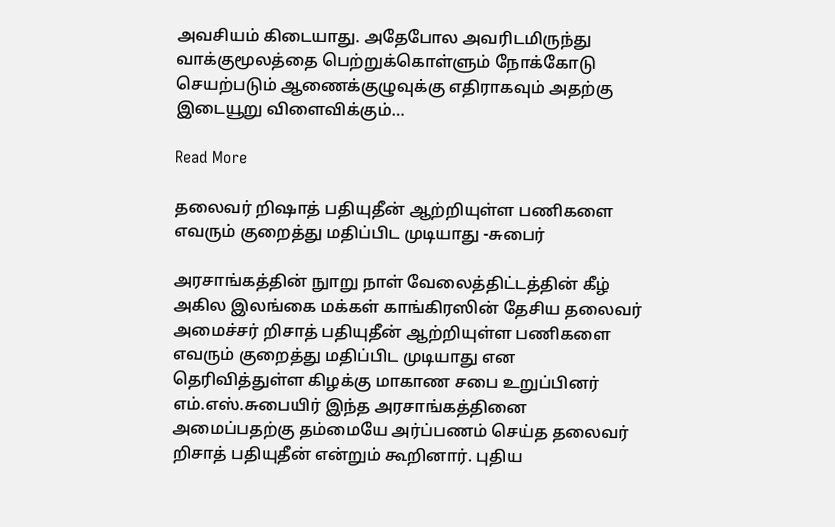அவசியம் கிடையாது. அதேபோல அவரிடமிருந்து வாக்குமூலத்தை பெற்றுக்கொள்ளும் நோக்கோடு செயற்படும் ஆணைக்குழுவுக்கு எதிராகவும் அதற்கு இடையூறு விளைவிக்கும்…

Read More

தலைவர் றிஷாத் பதியுதீன் ஆற்றியுள்ள பணிகளை எவரும் குறைத்து மதிப்பிட முடியாது -சுபைர்

அரசாங்கத்தின் நுாறு நாள் வேலைத்திட்டத்தின் கீழ் அகில இலங்கை மக்கள் காங்கிரஸின் தேசிய தலைவர் அமைச்சர் றிசாத் பதியுதீன் ஆற்றியுள்ள பணிகளை எவரும் குறைத்து மதிப்பிட முடியாது என தெரிவித்துள்ள கிழக்கு மாகாண சபை உறுப்பினர் எம்.எஸ்.சுபையிர் இந்த அரசாங்கத்தினை அமைப்பதற்கு தம்மையே அர்ப்பணம் செய்த தலைவர் றிசாத் பதியுதீன் என்றும் கூறினார். புதிய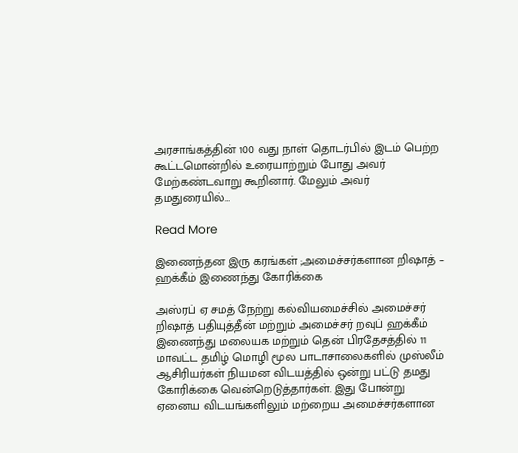அரசாங்கத்தின் 100 வது நாள் தொடர்பில் இடம் பெற்ற கூட்டமொன்றில் உரையாற்றும் போது அவர் மேற்கண்டவாறு கூறினார். மேலும் அவர் தமதுரையில்…

Read More

இணைந்தன இரு கரங்கள் ;அமைச்சர்களான றிஷாத் – ஹக்கீம் இணைந்து கோரிக்கை

அஸ்ரப் ஏ சமத் நேற்று கல்வியமைச்சில் அமைச்சர் றிஷாத் பதியுத்தீன் மற்றும் அமைச்சர் றவுப் ஹக்கீம் இணைந்து மலையக மற்றும் தென் பிரதேசத்தில் 11 மாவட்ட தமிழ் மொழி மூல பாடாசாலைகளில் முஸ்லீம் ஆசிரியர்கள் நியமன விடயத்தில் ஒன்று பட்டு தமது கோரிக்கை வென்றெடுத்தார்கள். இது போன்று ஏனைய விடயங்களிலும் மற்றைய அமைச்சர்களான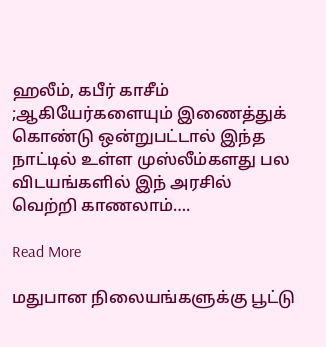ஹலீம், கபீர் காசீம் ;ஆகியேர்களையும் இணைத்துக் கொண்டு ஒன்றுபட்டால் இந்த நாட்டில் உள்ள முஸ்லீம்களது பல விடயங்களில் இந் அரசில் வெற்றி காணலாம்….

Read More

மதுபான நிலையங்களுக்கு பூட்டு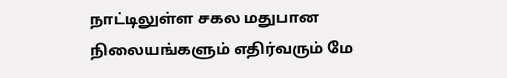நாட்டிலுள்ள சகல மதுபான நிலையங்களும் எதிர்வரும் மே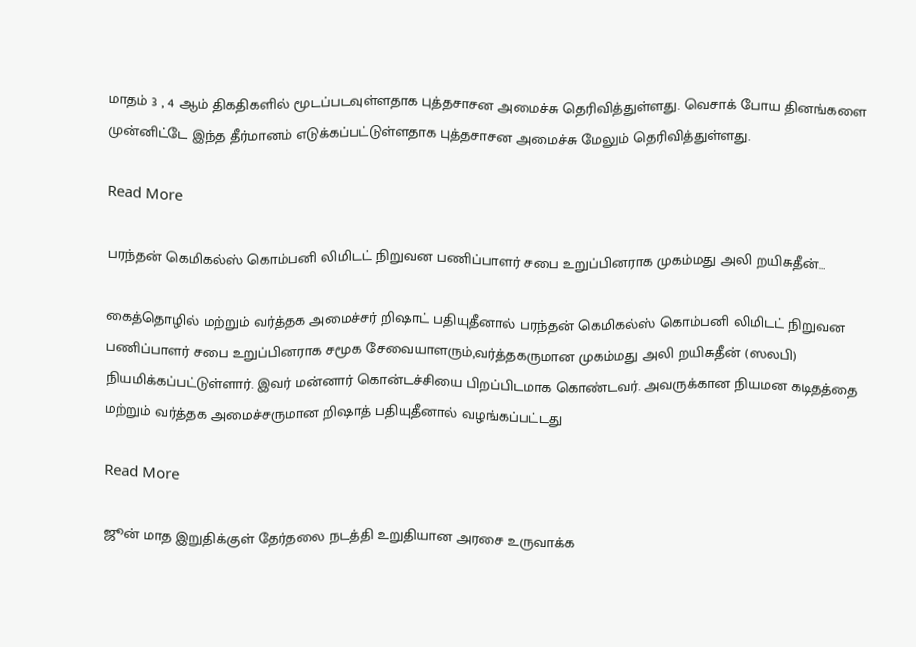மாதம் 3 , 4 ஆம் திகதிகளில் மூடப்படவுள்ளதாக புத்தசாசன அமைச்சு தெரிவித்துள்ளது. வெசாக் போய தினங்களை முன்னிட்டே இந்த தீர்மானம் எடுக்கப்பட்டுள்ளதாக புத்தசாசன அமைச்சு மேலும் தெரிவித்துள்ளது.

Read More

பரந்தன் கெமிகல்ஸ் கொம்பனி லிமிடட் நிறுவன பணிப்பாளர் சபை உறுப்பினராக முகம்மது அலி றயிசுதீன்…

கைத்தொழில் மற்றும் வர்த்தக அமைச்சர் றிஷாட் பதியுதீனால் பரந்தன் கெமிகல்ஸ் கொம்பனி லிமிடட் நிறுவன பணிப்பாளர் சபை உறுப்பினராக சமூக சேவையாளரும்,வர்த்தகருமான முகம்மது அலி றயிசுதீன் (ஸலபி) நியமிக்கப்பட்டுள்ளார். இவர் மன்னார் கொன்டச்சியை பிறப்பிடமாக கொண்டவர். அவருக்கான நியமன கடிதத்தை மற்றும் வர்த்தக அமைச்சருமான றிஷாத் பதியுதீனால் வழங்கப்பட்டது

Read More

ஜூன் மாத இறுதிக்குள் தேர்தலை நடத்தி உறுதியான அரசை உருவாக்க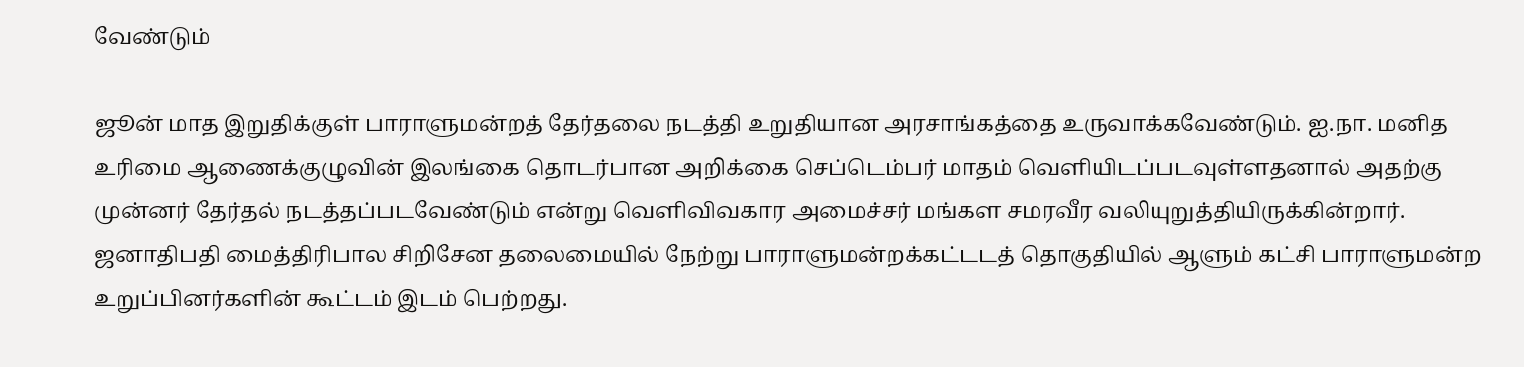வேண்டும்

ஜூன் மாத இறுதிக்குள் பாராளுமன்றத் தேர்தலை நடத்தி உறுதியான அரசாங்கத்தை உருவாக்கவேண்டும். ஐ.நா. மனித உரிமை ஆணைக்குழுவின் இலங்கை தொடர்பான அறிக்கை செப்டெம்பர் மாதம் வெளியிடப்படவுள்ளதனால் அதற்கு முன்னர் தேர்தல் நடத்தப்படவேண்டும் என்று வெளிவிவகார அமைச்சர் மங்கள சமரவீர வலியுறுத்தியிருக்கின்றார். ஜனாதிபதி மைத்திரிபால சிறிசேன தலைமையில் நேற்று பாராளுமன்றக்கட்டடத் தொகுதியில் ஆளும் கட்சி பாராளுமன்ற உறுப்பினர்களின் கூட்டம் இடம் பெற்றது.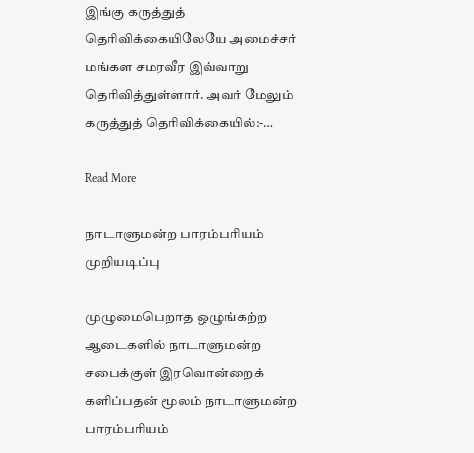இங்கு கருத்துத் தெரிவிக்கையிலேயே அமைச்சர் மங்கள சமரவீர இவ்வாறு தெரிவித்துள்ளார். அவர் மேலும் கருத்துத் தெரிவிக்கையில்:-…

Read More

நாடாளுமன்ற பாரம்பரியம் முறியடிப்பு

முழுமைபெறாத ஒழுங்கற்ற ஆடைகளில் நாடாளுமன்ற சபைக்குள் இரவொன்றைக் களிப்பதன் மூலம் நாடாளுமன்ற பாரம்பரியம்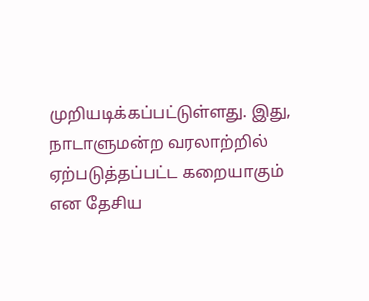முறியடிக்கப்பட்டுள்ளது. இது, நாடாளுமன்ற வரலாற்றில் ஏற்படுத்தப்பட்ட கறையாகும் என தேசிய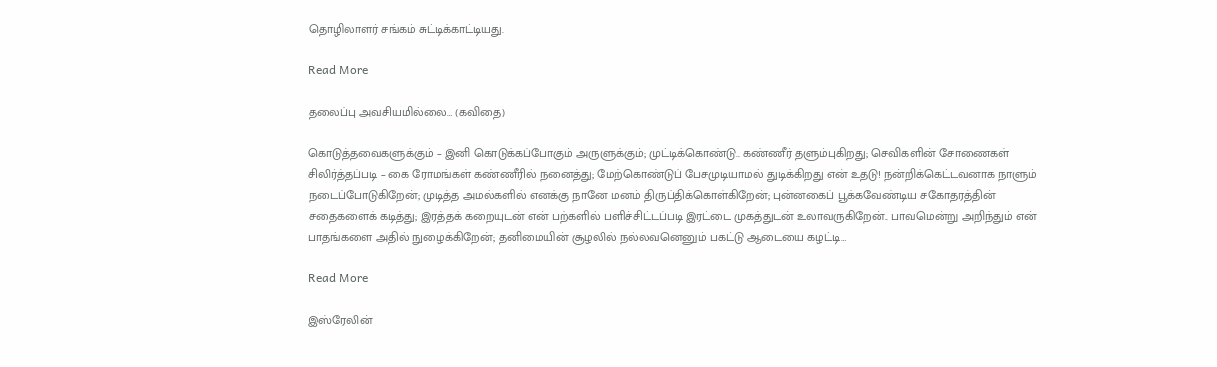தொழிலாளர் சங்கம் சுட்டிக்காட்டியது.

Read More

தலைப்பு அவசியமில்லை… (கவிதை)

கொடுத்தவைகளுக்கும் – இனி கொடுக்கப்போகும் அருளுக்கும்; முட்டிக்கொண்டு.. கண்ணீர் தளும்புகிறது; செவிகளின் சோணைகள் சிலிர்த்தப்படி – கை ரோமங்கள் கண்ணீரில் நனைத்து; மேற்கொண்டுப் பேசமுடியாமல் துடிக்கிறது என் உதடு! நன்றிக்கெட்டவனாக நாளும் நடைப்போடுகிறேன்; முடித்த அமல்களில் எனக்கு நானே மனம் திருப்திக்கொள்கிறேன்; புன்னகைப் பூக்கவேண்டிய சகோதரத்தின் சதைகளைக் கடித்து; இரத்தக் கறையுடன் என் பற்களில் பளிச்சிட்டப்படி இரட்டை முகத்துடன் உலாவருகிறேன்.. பாவமென்று அறிந்தும் என் பாதங்களை அதில் நுழைக்கிறேன்; தனிமையின் சூழலில் நல்லவனெனும் பகட்டு ஆடையை கழட்டி…

Read More

இஸ்ரேலின்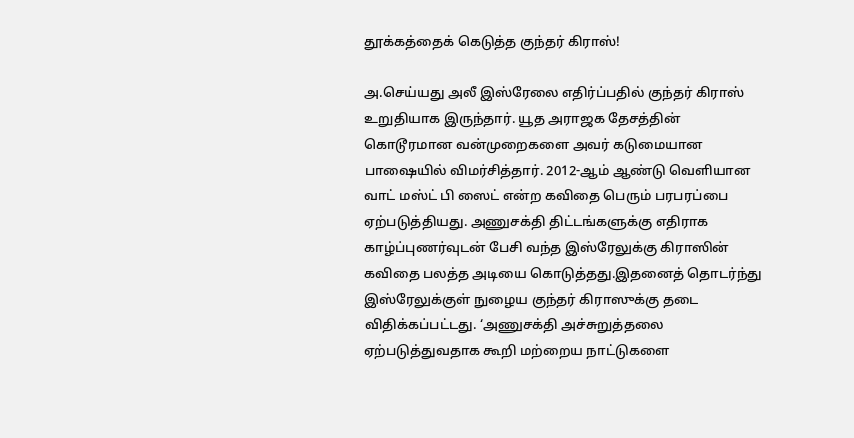தூக்கத்தைக் கெடுத்த குந்தர் கிராஸ்!

அ.செய்யது அலீ இஸ்ரேலை எதிர்ப்பதில் குந்தர் கிராஸ் உறுதியாக இருந்தார். யூத அராஜக தேசத்தின் கொடூரமான வன்முறைகளை அவர் கடுமையான பாஷையில் விமர்சித்தார். 2012-ஆம் ஆண்டு வெளியான வாட் மஸ்ட் பி ஸைட் என்ற கவிதை பெரும் பரபரப்பை ஏற்படுத்தியது. அணுசக்தி திட்டங்களுக்கு எதிராக காழ்ப்புணர்வுடன் பேசி வந்த இஸ்ரேலுக்கு கிராஸின் கவிதை பலத்த அடியை கொடுத்தது.இதனைத் தொடர்ந்து இஸ்ரேலுக்குள் நுழைய குந்தர் கிராஸுக்கு தடை விதிக்கப்பட்டது. ‘அணுசக்தி அச்சுறுத்தலை ஏற்படுத்துவதாக கூறி மற்றைய நாட்டுகளை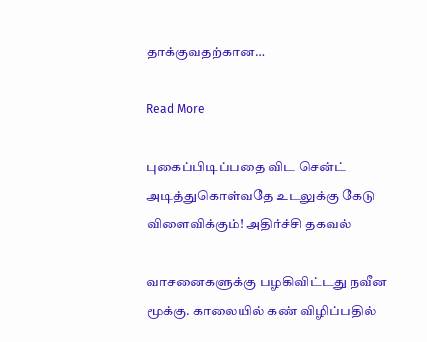தாக்குவதற்கான…

Read More

புகைப்பிடிப்பதை விட சென்ட் அடித்துகொள்வதே உடலுக்கு கேடு விளைவிக்கும்! அதிர்ச்சி தகவல்

வாசனைகளுக்கு பழகிவிட்டது நவீன மூக்கு. காலையில் கண் விழிப்பதில்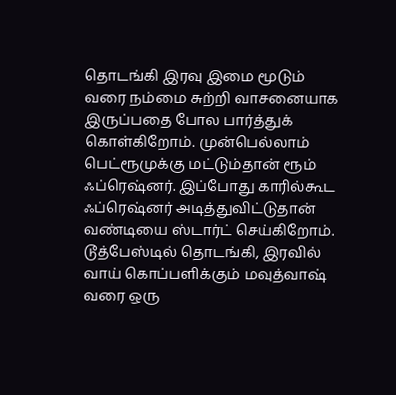தொடங்கி இரவு இமை மூடும் வரை நம்மை சுற்றி வாசனையாக இருப்பதை போல பார்த்துக் கொள்கிறோம். முன்பெல்லாம் பெட்ரூமுக்கு மட்டும்தான் ரூம் ஃப்ரெஷ்னர். இப்போது காரில்கூட ஃப்ரெஷ்னர் அடித்துவிட்டுதான் வண்டியை ஸ்டார்ட் செய்கிறோம். டூத்பேஸ்டில் தொடங்கி, இரவில் வாய் கொப்பளிக்கும் மவுத்வாஷ் வரை ஒரு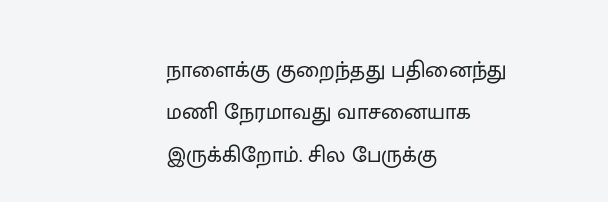நாளைக்கு குறைந்தது பதினைந்து மணி நேரமாவது வாசனையாக இருக்கிறோம். சில பேருக்கு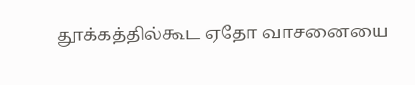தூக்கத்தில்கூட ஏதோ வாசனையை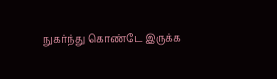நுகர்ந்து கொண்டே இருக்க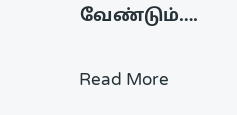வேண்டும்….

Read More